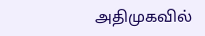அதிமுகவில்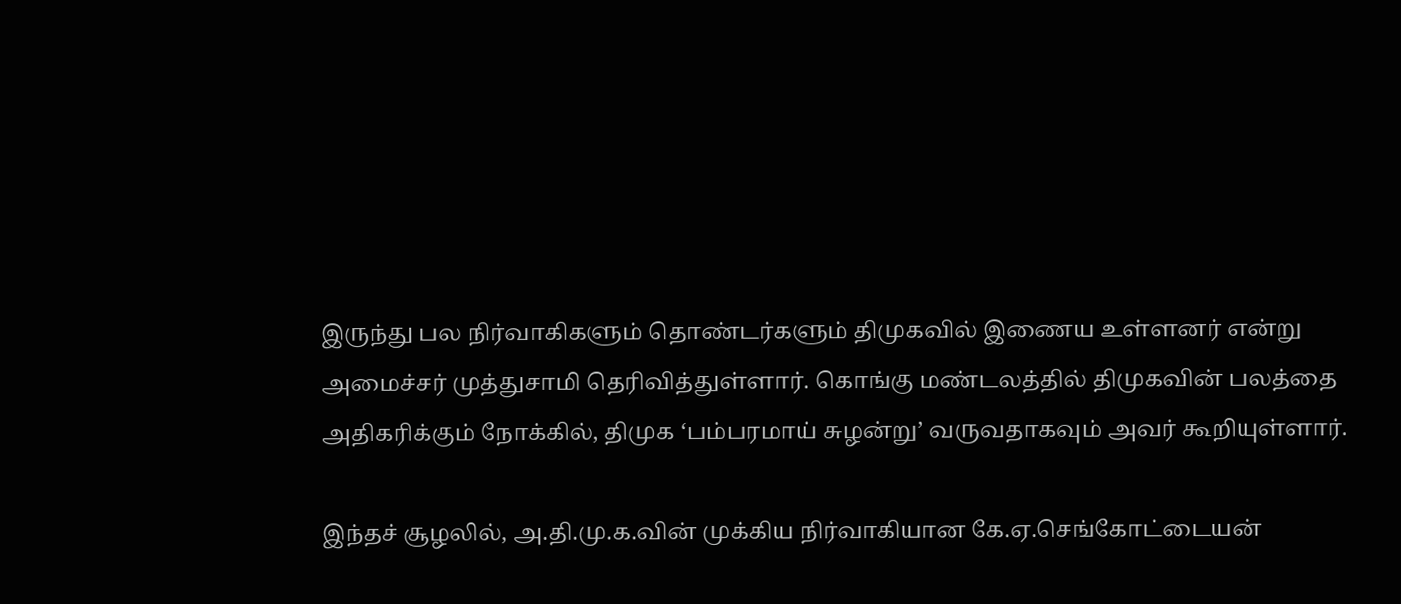இருந்து பல நிர்வாகிகளும் தொண்டர்களும் திமுகவில் இணைய உள்ளனர் என்று அமைச்சர் முத்துசாமி தெரிவித்துள்ளார். கொங்கு மண்டலத்தில் திமுகவின் பலத்தை அதிகரிக்கும் நோக்கில், திமுக ‘பம்பரமாய் சுழன்று’ வருவதாகவும் அவர் கூறியுள்ளார்.

இந்தச் சூழலில், அ.தி.மு.க.வின் முக்கிய நிர்வாகியான கே.ஏ.செங்கோட்டையன்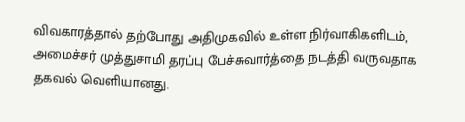விவகாரத்தால் தற்போது அதிமுகவில் உள்ள நிர்வாகிகளிடம், அமைச்சர் முத்துசாமி தரப்பு பேச்சுவார்த்தை நடத்தி வருவதாக தகவல் வெளியானது.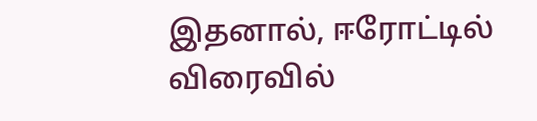இதனால், ஈரோட்டில் விரைவில்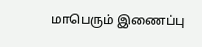மாபெரும் இணைப்பு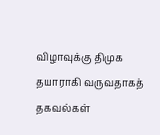விழாவுக்கு திமுக தயாராகி வருவதாகத் தகவல்கள்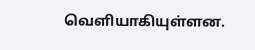வெளியாகியுள்ளன.